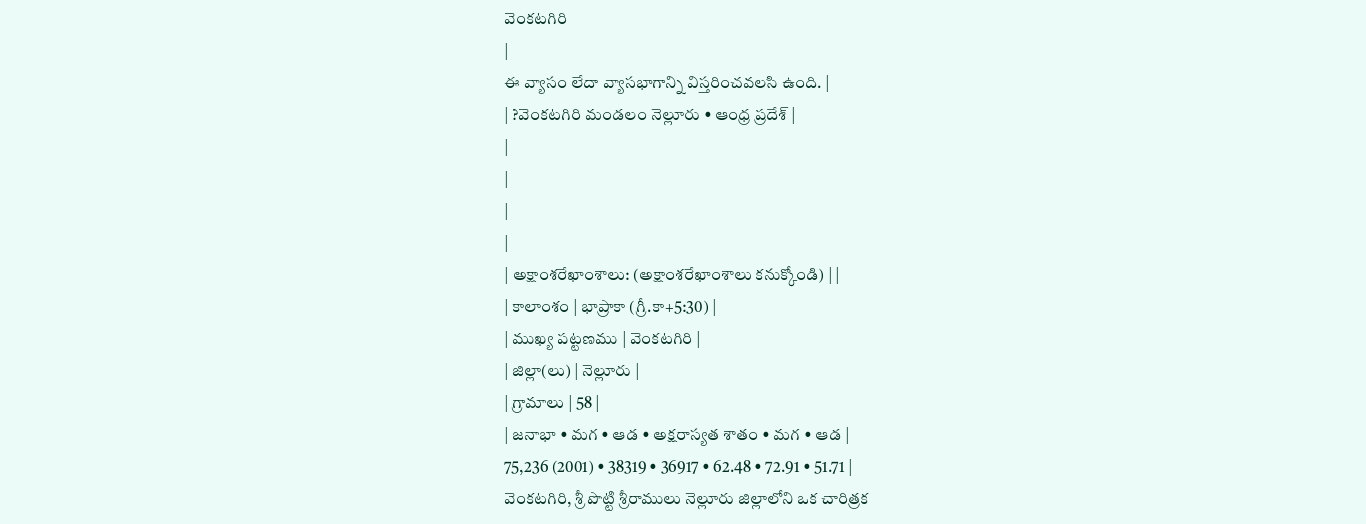వెంకటగిరి
|
ఈ వ్యాసం లేదా వ్యాసభాగాన్ని విస్తరించవలసి ఉంది. |
| ?వెంకటగిరి మండలం నెల్లూరు • ఆంధ్ర ప్రదేశ్ |
|
|
|
|
| అక్షాంశరేఖాంశాలు: (అక్షాంశరేఖాంశాలు కనుక్కోండి) | |
| కాలాంశం | భాప్రాకా (గ్రీ.కా+5:30) |
| ముఖ్య పట్టణము | వెంకటగిరి |
| జిల్లా(లు) | నెల్లూరు |
| గ్రామాలు | 58 |
| జనాభా • మగ • ఆడ • అక్షరాస్యత శాతం • మగ • ఆడ |
75,236 (2001) • 38319 • 36917 • 62.48 • 72.91 • 51.71 |
వెంకటగిరి, శ్రీ పొట్టి శ్రీరాములు నెల్లూరు జిల్లాలోని ఒక చారిత్రక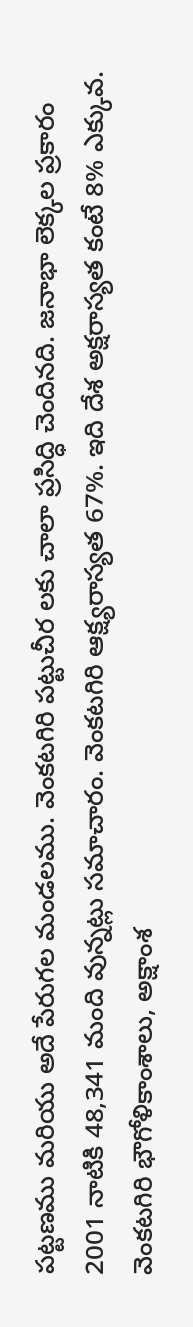పట్టణము మరియు అదే పేరుగల మండలము. వెంకటగిరి పట్టుచీర లకు చాలా ప్రసిద్ధి చెందినది. జనాభా లెక్కల ప్రకారం 2001 నాటికి 48,341 మంది వున్నట్లు సమాచారం. వెంకటగిరి ఆక్ష్యరాస్యత 67%. ఇది దేశ అక్షరాస్యత కంటే 8% ఎక్కువ. వెంకటగిరి భౌగోళికాంశాలు, అక్షాంశ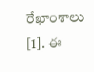రేఖాంశాలు [1]. ఈ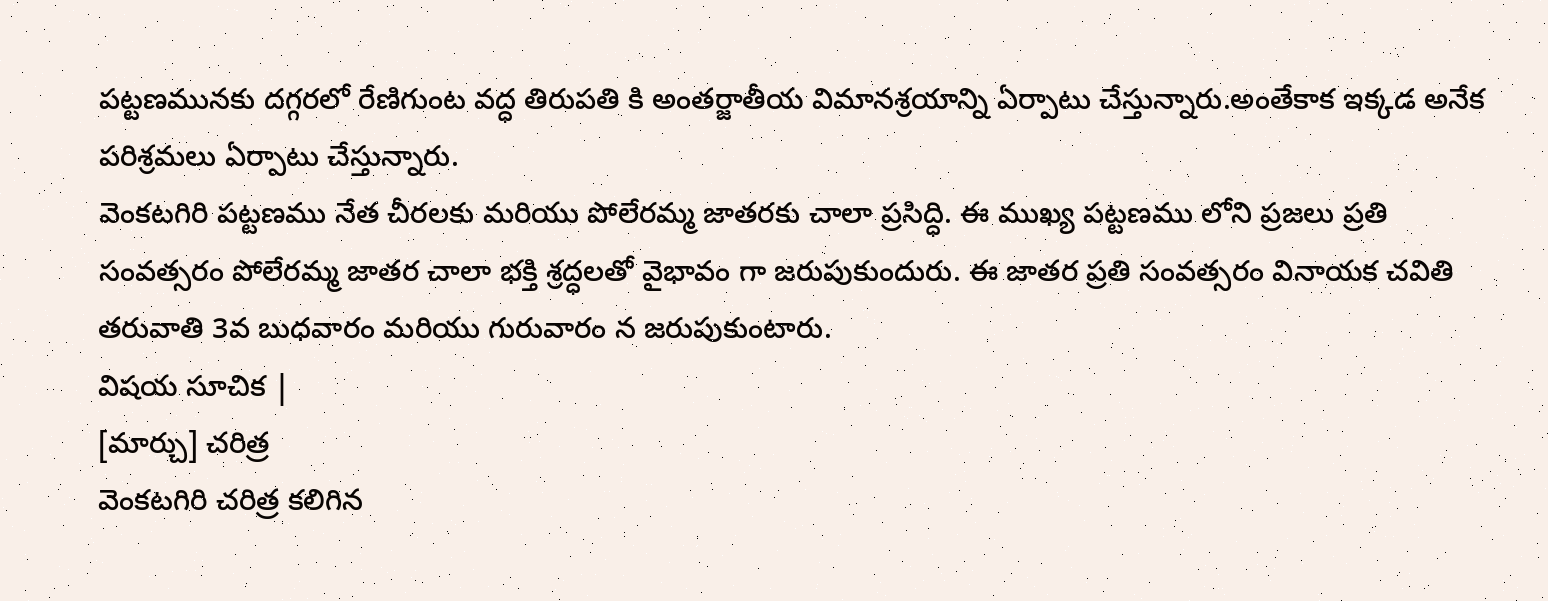పట్టణమునకు దగ్గరలో రేణిగుంట వద్ధ తిరుపతి కి అంతర్జాతీయ విమానశ్రయాన్ని ఏర్పాటు చేస్తున్నారు.అంతేకాక ఇక్కడ అనేక పరిశ్రమలు ఏర్పాటు చేస్తున్నారు.
వెంకటగిరి పట్టణము నేత చీరలకు మరియు పోలేరమ్మ జాతరకు చాలా ప్రసిద్ధి. ఈ ముఖ్య పట్టణము లోని ప్రజలు ప్రతి సంవత్సరం పోలేరమ్మ జాతర చాలా భక్తి శ్రద్ధలతో వైభావం గా జరుపుకుందురు. ఈ జాతర ప్రతి సంవత్సరం వినాయక చవితి తరువాతి 3వ బుధవారం మరియు గురువారం న జరుపుకుంటారు.
విషయ సూచిక |
[మార్చు] చరిత్ర
వెంకటగిరి చరిత్ర కలిగిన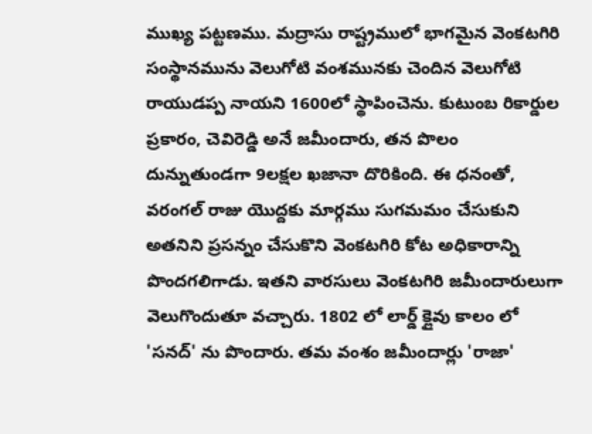ముఖ్య పట్టణము. మద్రాసు రాష్ట్రములో భాగమైన వెంకటగిరి సంస్థానమును వెలుగోటి వంశమునకు చెందిన వెలుగోటి రాయుడప్ప నాయని 1600లో స్థాపించెను. కుటుంబ రికార్డుల ప్రకారం, చెవిరెడ్డి అనే జమీందారు, తన పొలం దున్నుతుండగా 9లక్షల ఖజానా దొరికింది. ఈ ధనంతో, వరంగల్ రాజు యొద్దకు మార్గము సుగమమం చేసుకుని అతనిని ప్రసన్నం చేసుకొని వెంకటగిరి కోట అధికారాన్ని పొందగలిగాడు. ఇతని వారసులు వెంకటగిరి జమీందారులుగా వెలుగొందుతూ వచ్చారు. 1802 లో లార్డ్ క్లైవు కాలం లో 'సనద్' ను పొందారు. తమ వంశం జమీందార్లు 'రాజా'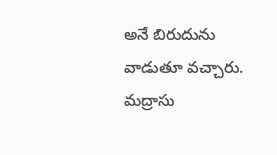అనే బిరుదును వాడుతూ వచ్చారు.
మద్రాసు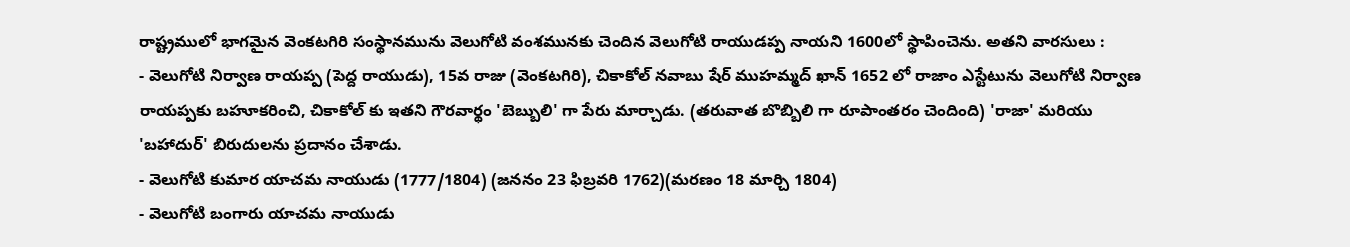రాష్ట్రములో భాగమైన వెంకటగిరి సంస్థానమును వెలుగోటి వంశమునకు చెందిన వెలుగోటి రాయుడప్ప నాయని 1600లో స్థాపించెను. అతని వారసులు :
- వెలుగోటి నిర్వాణ రాయప్ప (పెద్ద రాయుడు), 15వ రాజు (వెంకటగిరి), చికాకోల్ నవాబు షేర్ ముహమ్మద్ ఖాన్ 1652 లో రాజాం ఎస్టేటును వెలుగోటి నిర్వాణ రాయప్పకు బహూకరించి, చికాకోల్ కు ఇతని గౌరవార్థం 'బెబ్బులి' గా పేరు మార్చాడు. (తరువాత బొబ్బిలి గా రూపాంతరం చెందింది) 'రాజా' మరియు 'బహాదుర్' బిరుదులను ప్రదానం చేశాడు.
- వెలుగోటి కుమార యాచమ నాయుడు (1777/1804) (జననం 23 ఫిబ్రవరి 1762)(మరణం 18 మార్చి 1804)
- వెలుగోటి బంగారు యాచమ నాయుడు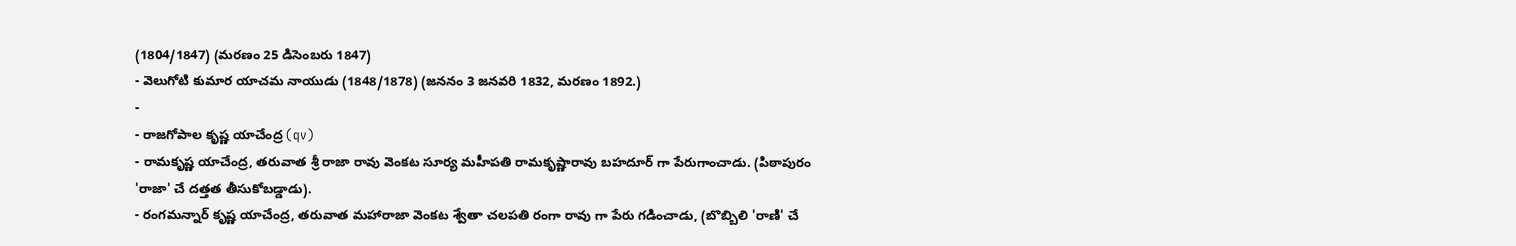(1804/1847) (మరణం 25 డిసెంబరు 1847)
- వెలుగోటి కుమార యాచమ నాయుడు (1848/1878) (జననం 3 జనవరి 1832, మరణం 1892.)
-
- రాజగోపాల కృష్ణ యాచేంద్ర (qv)
- రామకృష్ణ యాచేంద్ర, తరువాత శ్రీ రాజా రావు వెంకట సూర్య మహీపతి రామకృష్ణారావు బహదూర్ గా పేరుగాంచాడు. (పిఠాపురం 'రాజా' చే దత్తత తీసుకోబడ్డాడు).
- రంగమన్నార్ కృష్ణ యాచేంద్ర, తరువాత మహారాజా వెంకట శ్వేతా చలపతి రంగా రావు గా పేరు గడించాడు, (బొబ్బిలి 'రాణి' చే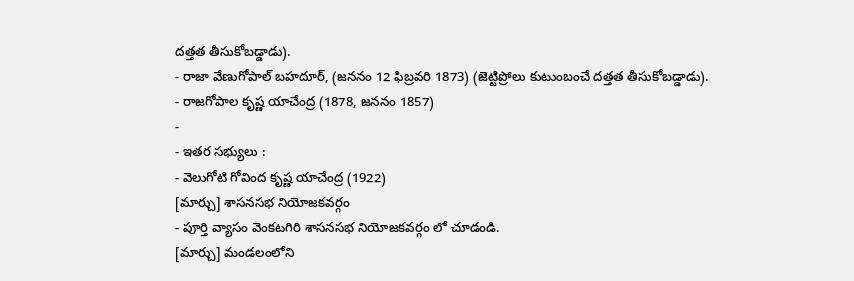దత్తత తీసుకోబడ్డాడు).
- రాజా వేణుగోపాల్ బహదూర్, (జననం 12 ఫిబ్రవరి 1873) (జెట్టిప్రోలు కుటుంబంచే దత్తత తీసుకోబడ్డాడు).
- రాజగోపాల కృష్ణ యాచేంద్ర (1878, జననం 1857)
-
- ఇతర సభ్యులు :
- వెలుగోటి గోవింద కృష్ణ యాచేంద్ర (1922)
[మార్చు] శాసనసభ నియోజకవర్గం
- పూర్తి వ్యాసం వెంకటగిరి శాసనసభ నియోజకవర్గం లో చూడండి.
[మార్చు] మండలంలోని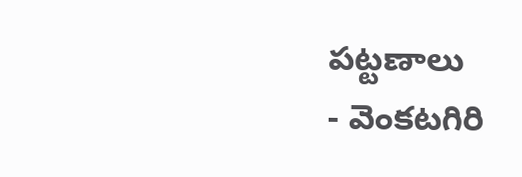పట్టణాలు
- వెంకటగిరి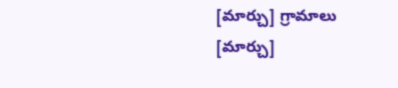[మార్చు] గ్రామాలు
[మార్చు]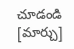చూడండి
[మార్చు]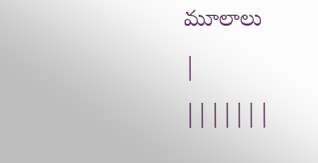మూలాలు
|
|||||||